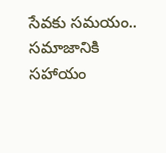సేవకు సమయం.. స‌మాజానికి సహాయం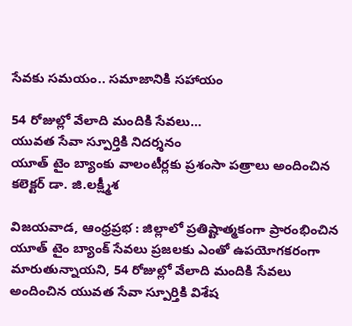సేవకు సమయం.. స‌మాజానికి సహాయం

54 రోజుల్లో వేలాది మందికి సేవలు…
యువత సేవా స్పూర్తికి నిదర్శనం
యూత్ టైం బ్యాంకు వాలంటీర్ల‌కు ప్ర‌శంసా ప‌త్రాలు అందించిన క‌లెక్ట‌ర్ డా. జి.ల‌క్ష్మీశ‌

విజయవాడ, ఆంధ్రప్రభ : జిల్లాలో ప్రతిష్టాత్మకంగా ప్రారంభించిన యూత్ టైం బ్యాంక్ సేవలు ప్రజలకు ఎంతో ఉపయోగకరంగా మారుతున్నాయని, 54 రోజుల్లో వేలాది మందికి సేవలు అందించిన యువ‌త సేవా స్పూర్తికి విశేష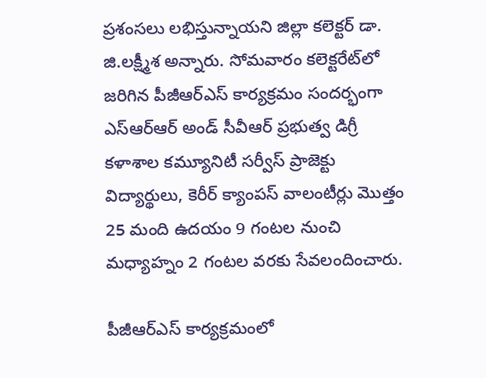ప్ర‌శంస‌లు ల‌భిస్తున్నాయ‌ని జిల్లా క‌లెక్ట‌ర్ డా. జి.ల‌క్ష్మీశ అన్నారు. సోమ‌వారం క‌లెక్ట‌రేట్‌లో జ‌రిగిన పీజీఆర్ఎస్ కార్యక్రమం సంద‌ర్భంగా ఎస్‌ఆర్‌ఆర్‌ అండ్‌ సీవీఆర్‌ ప్రభుత్వ డిగ్రీ కళాశాల కమ్యూనిటీ సర్వీస్ ప్రాజెక్టు విద్యార్థులు, కెరీర్ క్యాంపస్ వాలంటీర్లు మొత్తం 25 మంది ఉదయం 9 గంటల నుంచి మధ్యాహ్నం 2 గంటల వరకు సేవలందించారు.

పీజీఆర్ఎస్ కార్య‌క్ర‌మంలో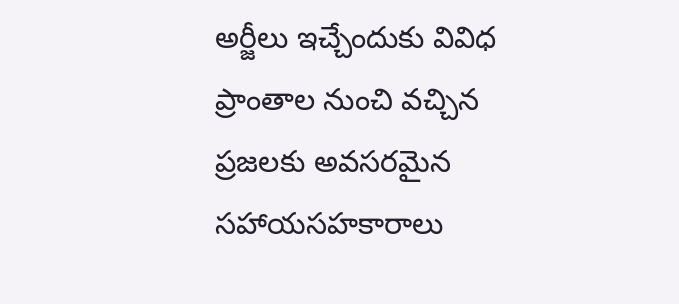అర్జీలు ఇచ్చేందుకు వివిధ ప్రాంతాల నుంచి వ‌చ్చిన ప్ర‌జ‌ల‌కు అవ‌స‌ర‌మైన స‌హాయ‌స‌హ‌కారాలు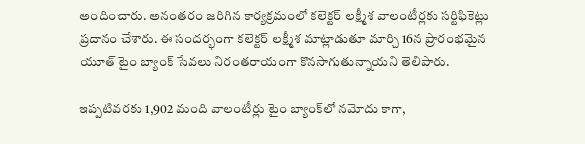అందించారు. అనంత‌రం జ‌రిగిన కార్య‌క్ర‌మంలో క‌లెక్ట‌ర్ ల‌క్ష్మీశ వాలంటీర్ల‌కు స‌ర్టిఫికెట్లు ప్ర‌దానం చేశారు. ఈ సందర్భంగా క‌లెక్ట‌ర్ ల‌క్ష్మీశ మాట్లాడుతూ మార్చి 16న ప్రారంభమైన యూత్ టైం బ్యాంక్ సేవలు నిరంతరాయంగా కొనసాగుతున్నాయని తెలిపారు.

ఇప్పటివరకు 1,902 మంది వాలంటీర్లు టైం బ్యాంక్‌లో నమోదు కాగా,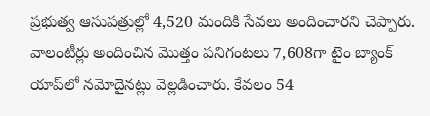ప్రభుత్వ ఆసుపత్రుల్లో 4,520 మందికి సేవలు అందించారని చెప్పారు. వాలంటీర్లు అందించిన మొత్తం పనిగంటలు 7,608గా టైం బ్యాంక్ యాప్‌లో నమోదైన‌ట్లు వెల్లడించారు. కేవలం 54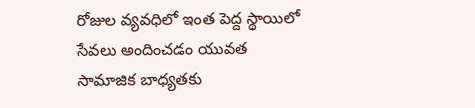రోజుల వ్యవధిలో ఇంత పెద్ద స్థాయిలో సేవలు అందించడం యువత సామాజిక బాధ్యతకు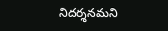నిదర్శనమని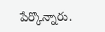పేర్కొన్నారు.